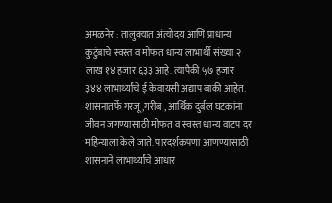अमळनेर : तालुक्यात अंत्योदय आणि प्राधान्य कुटुंबाचे स्वस्त व मोफत धान्य लाभार्थी संख्या २ लाख १४ हजार ६३३ आहे. त्यापैकी ५७ हजार ३४४ लाभार्थ्यांचे ई केवायसी अद्याप बाकी आहेत.
शासनातर्फे गरजू ,गरीब , आर्थिक दुर्बल घटकांना जीवन जगण्यासाठी मोफत व स्वस्त धान्य वाटप दर महिन्याला केले जाते. पारदर्शकपणा आणण्यासाठी शासनाने लाभार्थ्यांचे आधार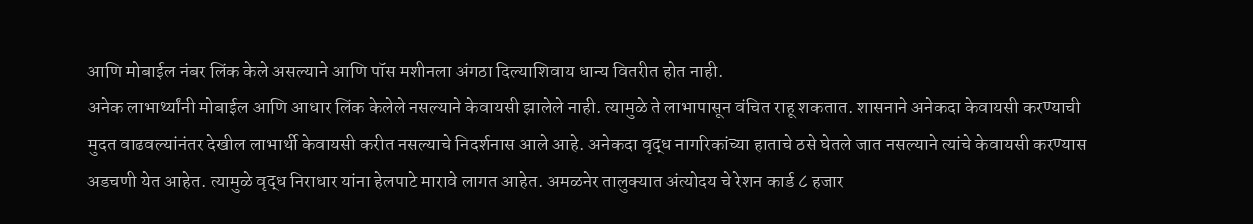आणि मोबाईल नंबर लिंक केले असल्याने आणि पॉस मशीनला अंगठा दिल्याशिवाय धान्य वितरीत होत नाही.
अनेक लाभार्थ्यांनी मोबाईल आणि आधार लिंक केलेले नसल्याने केवायसी झालेले नाही. त्यामुळे ते लाभापासून वंचित राहू शकतात. शासनाने अनेकदा केवायसी करण्याची मुदत वाढवल्यांनंतर देखील लाभार्थी केवायसी करीत नसल्याचे निदर्शनास आले आहे. अनेकदा वृद्ध नागरिकांच्या हाताचे ठसे घेतले जात नसल्याने त्यांचे केवायसी करण्यास अडचणी येत आहेत. त्यामुळे वृद्ध निराधार यांना हेलपाटे मारावे लागत आहेत. अमळनेर तालुक्यात अंत्योदय चे रेशन कार्ड ८ हजार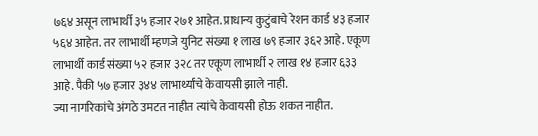७६४ असून लाभार्थी ३५ हजार २७१ आहेत. प्राधान्य कुटुंबाचे रेशन कार्ड ४३ हजार ५६४ आहेत. तर लाभार्थी म्हणजे युनिट संख्या १ लाख ७९ हजार ३६२ आहे. एकूण लाभार्थी कार्ड संख्या ५२ हजार ३२८ तर एकूण लाभार्थी २ लाख १४ हजार ६३३ आहे. पैकी ५७ हजार ३४४ लाभार्थ्यांचे केवायसी झाले नाही.
ज्या नागरिकांचे अंगठे उमटत नाहीत त्यांचे केवायसी होऊ शकत नाहीत.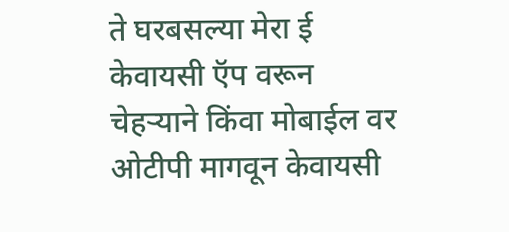ते घरबसल्या मेरा ई केवायसी ऍप वरून चेहऱ्याने किंवा मोबाईल वर ओटीपी मागवून केवायसी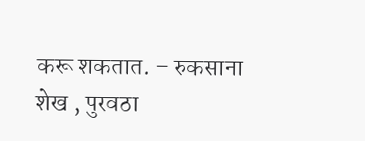करू शकतात. – रुकसाना शेख , पुरवठा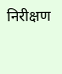निरीक्षण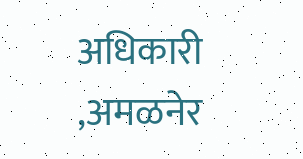अधिकारी ,अमळनेर